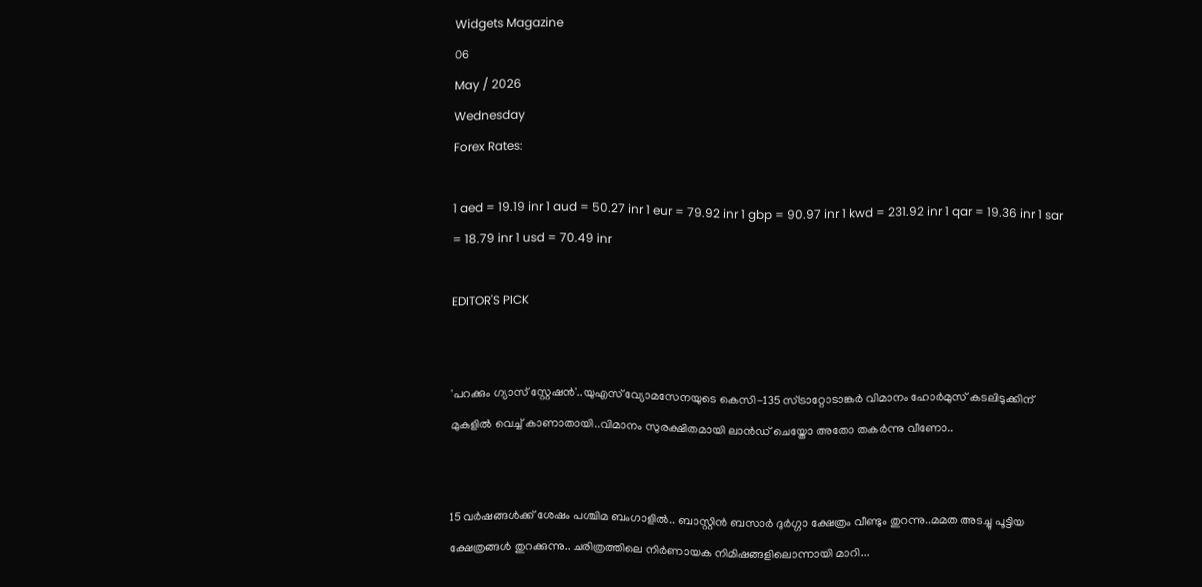Widgets Magazine
06
May / 2026
Wednesday
Forex Rates:

1 aed = 19.19 inr 1 aud = 50.27 inr 1 eur = 79.92 inr 1 gbp = 90.97 inr 1 kwd = 231.92 inr 1 qar = 19.36 inr 1 sar = 18.79 inr 1 usd = 70.49 inr

EDITOR'S PICK


'പറക്കും ഗ്യാസ് സ്റ്റേഷൻ'..യുഎസ് വ്യോമസേനയുടെ കെസി-135 സ്ട്രാറ്റോടാങ്കർ വിമാനം ഹോർമുസ് കടലിടുക്കിന് മുകളിൽ വെച്ച് കാണാതായി..വിമാനം സുരക്ഷിതമായി ലാൻഡ് ചെയ്തോ അതോ തകർന്നു വീണോ..


15 വർഷങ്ങൾക്ക് ശേഷം പശ്ചിമ ബംഗാളിൽ.. ബാസ്റ്റിൻ ബസാർ ദുർഗ്ഗാ ക്ഷേത്രം വീണ്ടും തുറന്നു..മമത അടച്ചു പൂട്ടിയ ക്ഷേത്രങ്ങൾ തുറക്കുന്നു.. ചരിത്രത്തിലെ നിർണായക നിമിഷങ്ങളിലൊന്നായി മാറി...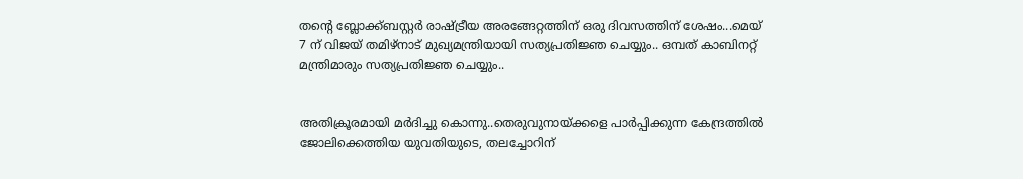തന്റെ ബ്ലോക്ക്ബസ്റ്റർ രാഷ്ട്രീയ അരങ്ങേറ്റത്തിന് ഒരു ദിവസത്തിന് ശേഷം...മെയ് 7 ന് വിജയ് തമിഴ്‌നാട് മുഖ്യമന്ത്രിയായി സത്യപ്രതിജ്ഞ ചെയ്യും.. ഒമ്പത് കാബിനറ്റ് മന്ത്രിമാരും സത്യപ്രതിജ്ഞ ചെയ്യും..


അതിക്രൂരമായി മർദിച്ചു കൊന്നു..തെരുവുനായ്ക്കളെ പാർപ്പിക്കുന്ന കേന്ദ്രത്തിൽ ജോലിക്കെത്തിയ യുവതിയുടെ, തലച്ചോറിന്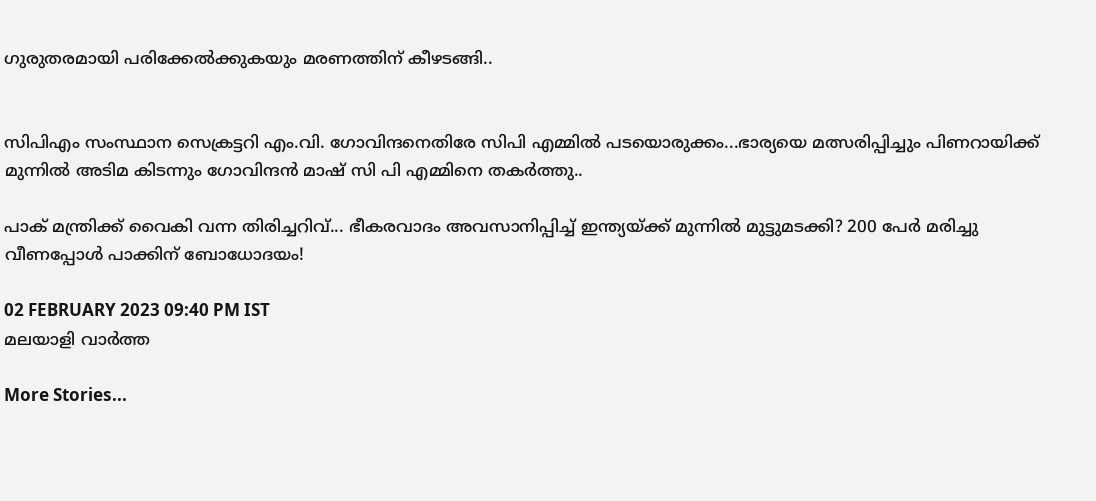ഗുരുതരമായി പരിക്കേല്‍ക്കുകയും മരണത്തിന് കീഴടങ്ങി..


സിപിഎം സംസ്ഥാന സെക്രട്ടറി എം.വി. ഗോവിന്ദനെതിരേ സിപി എമ്മിൽ പടയൊരുക്കം...ഭാര്യയെ മത്സരിപ്പിച്ചും പിണറായിക്ക് മുന്നിൽ അടിമ കിടന്നും ഗോവിന്ദൻ മാഷ് സി പി എമ്മിനെ തകർത്തു..

പാക് മന്ത്രിക്ക് വൈകി വന്ന തിരിച്ചറിവ്... ഭീകരവാദം അവസാനിപ്പിച്ച് ഇന്ത്യയ്ക്ക് മുന്നിൽ മുട്ടുമടക്കി? 200 പേർ മരിച്ചു വീണപ്പോൾ പാക്കിന് ബോധോദയം!

02 FEBRUARY 2023 09:40 PM IST
മലയാളി വാര്‍ത്ത

More Stories...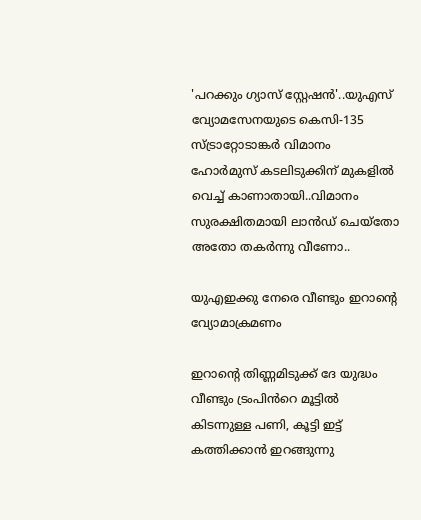'പറക്കും ഗ്യാസ് സ്റ്റേഷൻ'..യുഎസ് വ്യോമസേനയുടെ കെസി-135 സ്ട്രാറ്റോടാങ്കർ വിമാനം ഹോർമുസ് കടലിടുക്കിന് മുകളിൽ വെച്ച് കാണാതായി..വിമാനം സുരക്ഷിതമായി ലാൻഡ് ചെയ്തോ അതോ തകർന്നു വീണോ..

യുഎഇക്കു നേരെ വീണ്ടും ഇറാന്റെ വ്യോമാക്രമണം

ഇറാന്റെ തിണ്ണമിടുക്ക് ദേ യുദ്ധം വീണ്ടും ട്രംപിൻറെ മൂട്ടിൽ കിടന്നുള്ള പണി, കൂട്ടി ഇട്ട് കത്തിക്കാൻ ഇറങ്ങുന്നു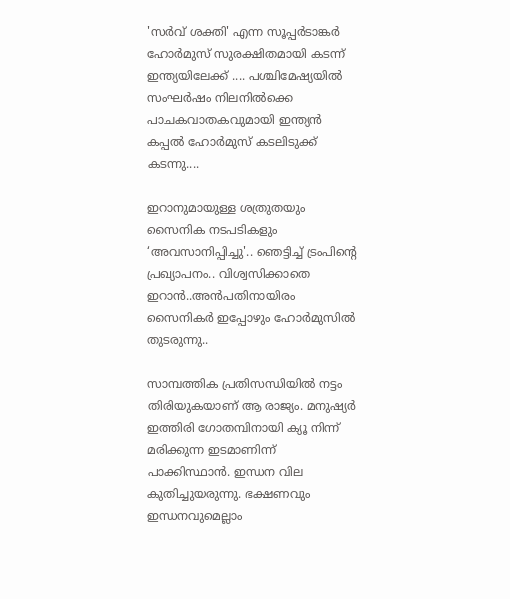'സർവ് ശക്തി' എന്ന സൂപ്പർടാങ്കർ ഹോർമുസ് സുരക്ഷിതമായി കടന്ന് ഇന്ത്യയിലേക്ക് .... പശ്ചിമേഷ്യയിൽ സംഘർഷം നിലനിൽക്കെ പാചകവാതകവുമായി ഇന്ത്യൻ കപ്പൽ ഹോർമുസ് കടലിടുക്ക് കടന്നു....

ഇറാനുമായുള്ള ശത്രുതയും സൈനിക നടപടികളും ‘അവസാനിപ്പിച്ചു'.. ഞെട്ടിച്ച് ട്രംപിന്‍റെ പ്രഖ്യാപനം.. വിശ്വസിക്കാതെ ഇറാൻ..അൻപതിനായിരം സൈനികർ ഇപ്പോഴും ഹോർമുസിൽ തുടരുന്നു..

സാമ്പത്തിക പ്രതിസന്ധിയില്‍ നട്ടം തിരിയുകയാണ് ആ രാജ്യം. മനുഷ്യര്‍ ഇത്തിരി ഗോതമ്പിനായി ക്യൂ നിന്ന് മരിക്കുന്ന ഇടമാണിന്ന് പാക്കിസ്ഥാന്‍. ഇന്ധന വില കുതിച്ചുയരുന്നു. ഭക്ഷണവും ഇന്ധനവുമെല്ലാം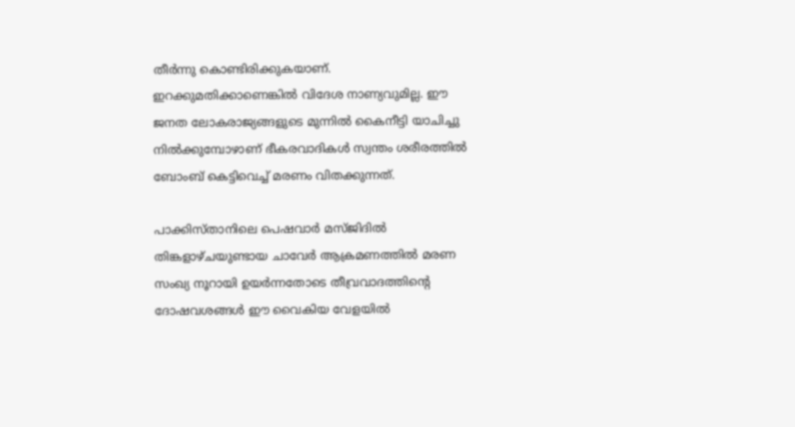തീര്‍ന്നു കൊണ്ടിരിക്കുകയാണ്. ഇറക്കുമതിക്കാണെങ്കില്‍ വിദേശ നാണ്യവുമില്ല. ഈ ജനത ലോകരാജ്യങ്ങളുടെ മുന്നില്‍ കൈനീട്ടി യാചിച്ചു നില്‍ക്കുമ്പോഴാണ് ഭീകരവാദികള്‍ സ്വന്തം ശരീരത്തില്‍ ബോംബ് കെട്ടിവെച്ച് മരണം വിതക്കുന്നത്.

പാക്കിസ്താനിലെ പെഷവാർ മസ്ജിദിൽ തിങ്കളാഴ്ചയുണ്ടായ ചാവേർ ആക്രമണത്തിൽ മരണ സംഖ്യ നൂറായി ഉയർന്നതോടെ തീവ്രവാദത്തിന്റെ ദോഷവശങ്ങൾ ഈ വൈകിയ വേളയിൽ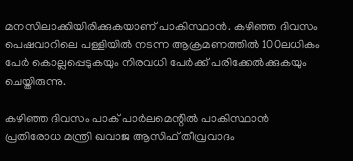മനസിലാക്കിയിരിക്കുകയാണ് പാകിസ്ഥാൻ. കഴിഞ്ഞ ദിവസം പെഷവാറിലെ പള്ളിയിൽ നടന്ന ആക്രമണത്തിൽ 100ലധികം പേർ കൊല്ലപ്പെടുകയും നിരവധി പേർക്ക് പരിക്കേൽക്കുകയും ചെയ്തിരുന്നു.

കഴിഞ്ഞ ദിവസം പാക് പാർലമെന്റിൽ പാകിസ്ഥാൻ പ്രതിരോധ മന്ത്രി ഖവാജ ആസിഫ് തീവ്രവാദം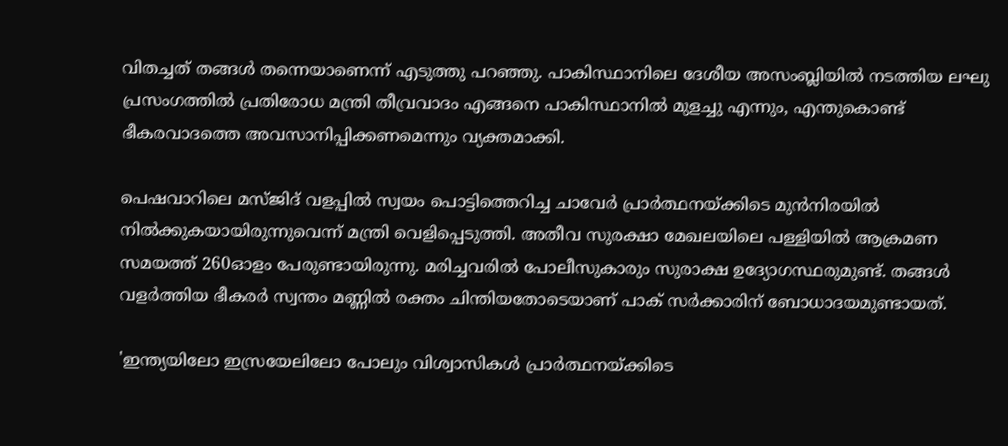വിതച്ചത് തങ്ങൾ തന്നെയാണെന്ന് എടുത്തു പറഞ്ഞു. പാകിസ്ഥാനിലെ ദേശീയ അസംബ്ലിയിൽ നടത്തിയ ലഘു പ്രസംഗത്തിൽ പ്രതിരോധ മന്ത്രി തീവ്രവാദം എങ്ങനെ പാകിസ്ഥാനിൽ മുളച്ചു എന്നും, എന്തുകൊണ്ട് ഭീകരവാദത്തെ അവസാനിപ്പിക്കണമെന്നും വ്യക്തമാക്കി.

പെഷവാറിലെ മസ്ജിദ് വളപ്പിൽ സ്വയം പൊട്ടിത്തെറിച്ച ചാവേർ പ്രാർത്ഥനയ്ക്കിടെ മുൻനിരയിൽ നിൽക്കുകയായിരുന്നുവെന്ന് മന്ത്രി വെളിപ്പെടുത്തി. അതീവ സുരക്ഷാ മേഖലയിലെ പള്ളിയില്‍ ആക്രമണ സമയത്ത് 260ഓളം പേരുണ്ടായിരുന്നു. മരിച്ചവരില്‍ പോലീസുകാരും സുരാക്ഷ ഉദ്യോഗസ്ഥരുമുണ്ട്. തങ്ങൾ വളർത്തിയ ഭീകരർ സ്വന്തം മണ്ണിൽ രക്തം ചിന്തിയതോടെയാണ് പാക് സർക്കാരിന് ബോധാദയമുണ്ടായത്.

'ഇന്ത്യയിലോ ഇസ്രയേലിലോ പോലും വിശ്വാസികൾ പ്രാർത്ഥനയ്ക്കിടെ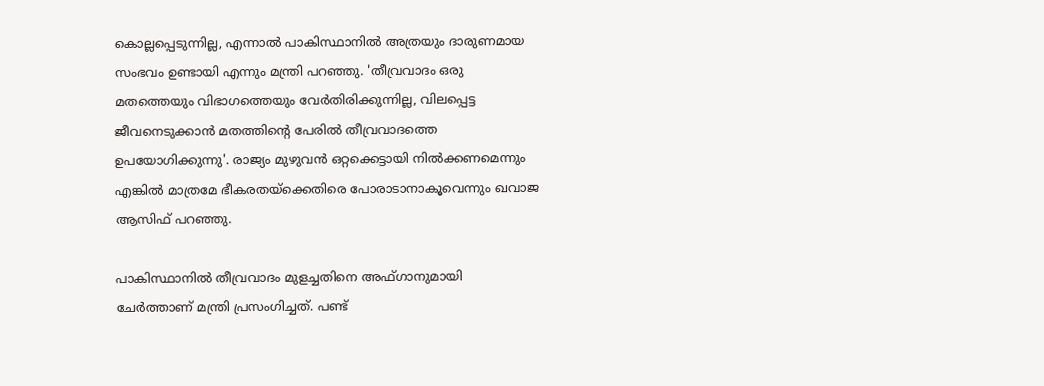കൊല്ലപ്പെടുന്നില്ല, എന്നാൽ പാകിസ്ഥാനിൽ അത്രയും ദാരുണമായ സംഭവം ഉണ്ടായി എന്നും മന്ത്രി പറഞ്ഞു. 'തീവ്രവാദം ഒരു മതത്തെയും വിഭാഗത്തെയും വേർതിരിക്കുന്നില്ല, വിലപ്പെട്ട ജീവനെടുക്കാൻ മതത്തിന്റെ പേരിൽ തീവ്രവാദത്തെ ഉപയോഗിക്കുന്നു'. രാജ്യം മുഴുവൻ ഒറ്റക്കെട്ടായി നിൽക്കണമെന്നും എങ്കിൽ മാത്രമേ ഭീകരതയ്‌ക്കെതിരെ പോരാടാനാകൂവെന്നും ഖവാജ ആസിഫ് പറഞ്ഞു.

പാകിസ്ഥാനിൽ തീവ്രവാദം മുളച്ചതിനെ അഫ്ഗാനുമായി ചേർത്താണ് മന്ത്രി പ്രസംഗിച്ചത്. പണ്ട്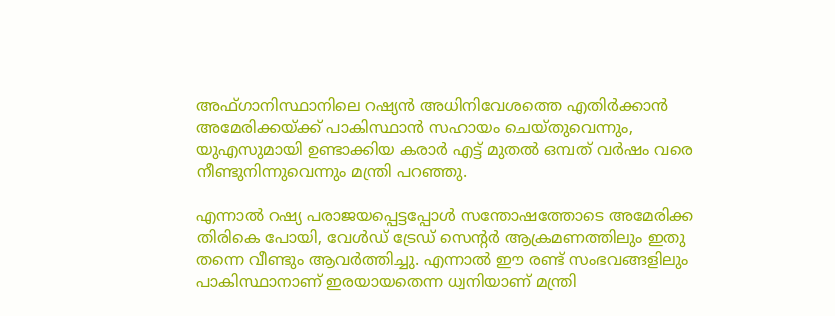അഫ്ഗാനിസ്ഥാനിലെ റഷ്യൻ അധിനിവേശത്തെ എതിർക്കാൻ അമേരിക്കയ്ക്ക് പാകിസ്ഥാൻ സഹായം ചെയ്തുവെന്നും, യുഎസുമായി ഉണ്ടാക്കിയ കരാർ എട്ട് മുതൽ ഒമ്പത് വർഷം വരെ നീണ്ടുനിന്നുവെന്നും മന്ത്രി പറഞ്ഞു.

എന്നാൽ റഷ്യ പരാജയപ്പെട്ടപ്പോൾ സന്തോഷത്തോടെ അമേരിക്ക തിരികെ പോയി, വേൾഡ് ട്രേഡ് സെന്റർ ആക്രമണത്തിലും ഇതു തന്നെ വീണ്ടും ആവർത്തിച്ചു. എന്നാൽ ഈ രണ്ട് സംഭവങ്ങളിലും പാകിസ്ഥാനാണ് ഇരയായതെന്ന ധ്വനിയാണ് മന്ത്രി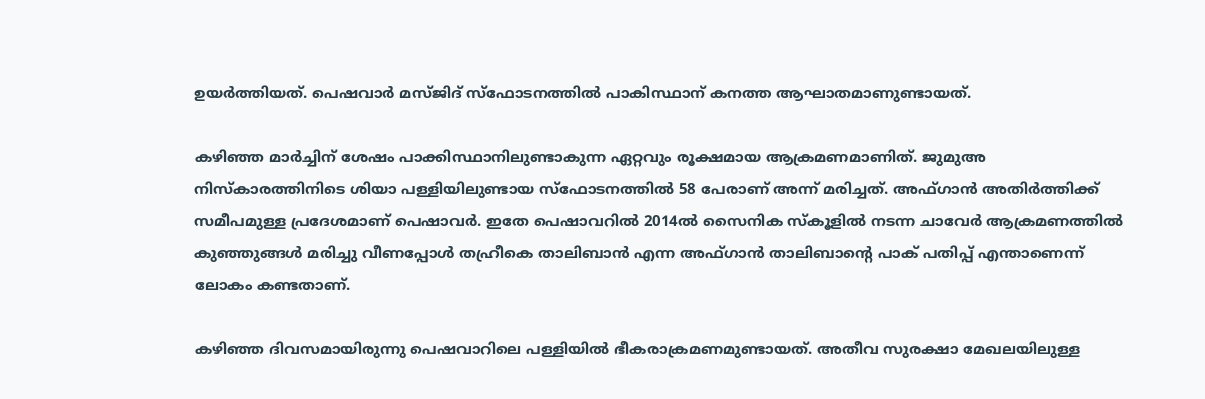ഉയർത്തിയത്. പെഷവാർ മസ്ജിദ് സ്‌ഫോടനത്തിൽ പാകിസ്ഥാന് കനത്ത ആഘാതമാണുണ്ടായത്.

കഴിഞ്ഞ മാര്‍ച്ചിന് ശേഷം പാക്കിസ്ഥാനിലുണ്ടാകുന്ന ഏറ്റവും രൂക്ഷമായ ആക്രമണമാണിത്. ജുമുഅ നിസ്‌കാരത്തിനിടെ ശിയാ പള്ളിയിലുണ്ടായ സ്ഫോടനത്തില്‍ 58 പേരാണ് അന്ന് മരിച്ചത്. അഫ്ഗാന്‍ അതിര്‍ത്തിക്ക് സമീപമുള്ള പ്രദേശമാണ് പെഷാവര്‍. ഇതേ പെഷാവറില്‍ 2014ല്‍ സൈനിക സ്‌കൂളില്‍ നടന്ന ചാവേര്‍ ആക്രമണത്തില്‍ കുഞ്ഞുങ്ങള്‍ മരിച്ചു വീണപ്പോള്‍ തഹ്രീകെ താലിബാന്‍ എന്ന അഫ്ഗാന്‍ താലിബാന്റെ പാക് പതിപ്പ് എന്താണെന്ന് ലോകം കണ്ടതാണ്.

കഴിഞ്ഞ ദിവസമായിരുന്നു പെഷവാറിലെ പള്ളിയിൽ ഭീകരാക്രമണമുണ്ടായത്. അതീവ സുരക്ഷാ മേഖലയിലുള്ള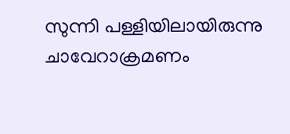സുന്നി പള്ളിയിലായിരുന്നു ചാവേറാക്രമണം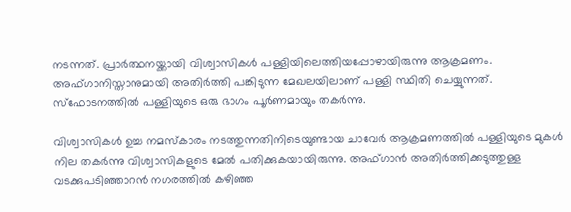നടന്നത്. പ്രാർത്ഥനയ്ക്കായി വിശ്വാസികൾ പള്ളിയിലെത്തിയപ്പോഴായിരുന്നു ആക്രമണം. അഫ്ഗാനിസ്താനുമായി അതിർത്തി പങ്കിടുന്ന മേഖലയിലാണ് പള്ളി സ്ഥിതി ചെയ്യുന്നത്. സ്‌ഫോടനത്തിൽ പള്ളിയുടെ ഒരു ഭാഗം പൂർണമായും തകർന്നു.

വിശ്വാസികൾ ഉച്ച നമസ്‌കാരം നടത്തുന്നതിനിടെയുണ്ടായ ചാവേർ ആക്രമണത്തിൽ പള്ളിയുടെ മുകൾ നില തകർന്നു വിശ്വാസികളുടെ മേൽ പതിക്കുകയായിരുന്നു. അഫ്ഗാൻ അതിർത്തിക്കടുത്തുള്ള വടക്കുപടിഞ്ഞാറൻ നഗരത്തിൽ കഴിഞ്ഞ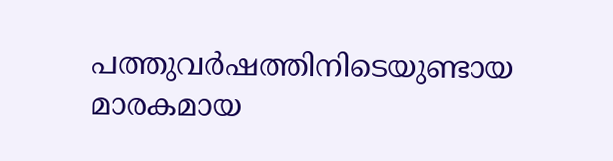പത്തുവർഷത്തിനിടെയുണ്ടായ മാരകമായ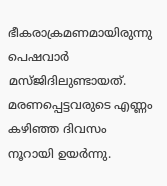ഭീകരാക്രമണമായിരുന്നു പെഷവാർ മസ്ജിദിലുണ്ടായത്. മരണപ്പെട്ടവരുടെ എണ്ണം കഴിഞ്ഞ ദിവസം നൂറായി ഉയർന്നു.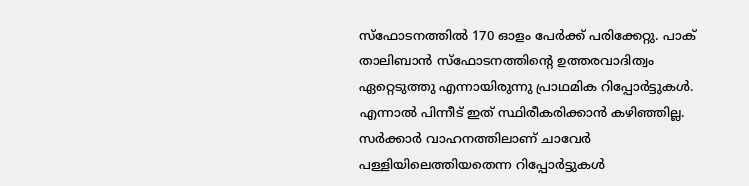സ്‌ഫോടനത്തിൽ 170 ഓളം പേർക്ക് പരിക്കേറ്റു. പാക് താലിബാൻ സ്‌ഫോടനത്തിന്റെ ഉത്തരവാദിത്വം ഏറ്റെടുത്തു എന്നായിരുന്നു പ്രാഥമിക റിപ്പോർട്ടുകൾ. എന്നാൽ പിന്നീട് ഇത് സ്ഥിരീകരിക്കാൻ കഴിഞ്ഞില്ല. സർക്കാർ വാഹനത്തിലാണ് ചാവേർ പള്ളിയിലെത്തിയതെന്ന റിപ്പോർട്ടുകൾ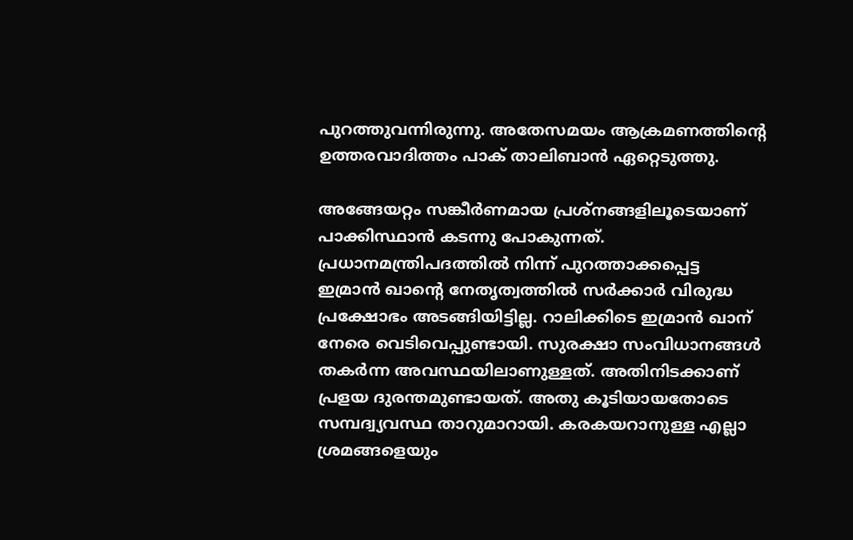പുറത്തുവന്നിരുന്നു. അതേസമയം ആക്രമണത്തിന്റെ ഉത്തരവാദിത്തം പാക് താലിബാൻ ഏറ്റെടുത്തു.

അങ്ങേയറ്റം സങ്കീര്‍ണമായ പ്രശ്നങ്ങളിലൂടെയാണ് പാക്കിസ്ഥാന്‍ കടന്നു പോകുന്നത്. പ്രധാനമന്ത്രിപദത്തില്‍ നിന്ന് പുറത്താക്കപ്പെട്ട ഇമ്രാന്‍ ഖാന്റെ നേതൃത്വത്തില്‍ സര്‍ക്കാര്‍ വിരുദ്ധ പ്രക്ഷോഭം അടങ്ങിയിട്ടില്ല. റാലിക്കിടെ ഇമ്രാന്‍ ഖാന് നേരെ വെടിവെപ്പുണ്ടായി. സുരക്ഷാ സംവിധാനങ്ങള്‍ തകര്‍ന്ന അവസ്ഥയിലാണുള്ളത്. അതിനിടക്കാണ് പ്രളയ ദുരന്തമുണ്ടായത്. അതു കൂടിയായതോടെ സമ്പദ്വ്യവസ്ഥ താറുമാറായി. കരകയറാനുള്ള എല്ലാ ശ്രമങ്ങളെയും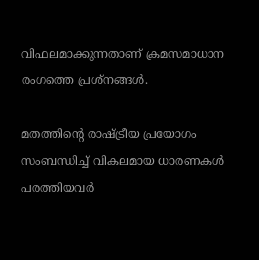വിഫലമാക്കുന്നതാണ് ക്രമസമാധാന രംഗത്തെ പ്രശ്നങ്ങള്‍.

മതത്തിന്റെ രാഷ്ട്രീയ പ്രയോഗം സംബന്ധിച്ച് വികലമായ ധാരണകള്‍ പരത്തിയവര്‍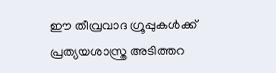ഈ തീവ്രവാദ ഗ്രൂപ്പുകള്‍ക്ക് പ്രത്യയശാസ്ത്ര അടിത്തറ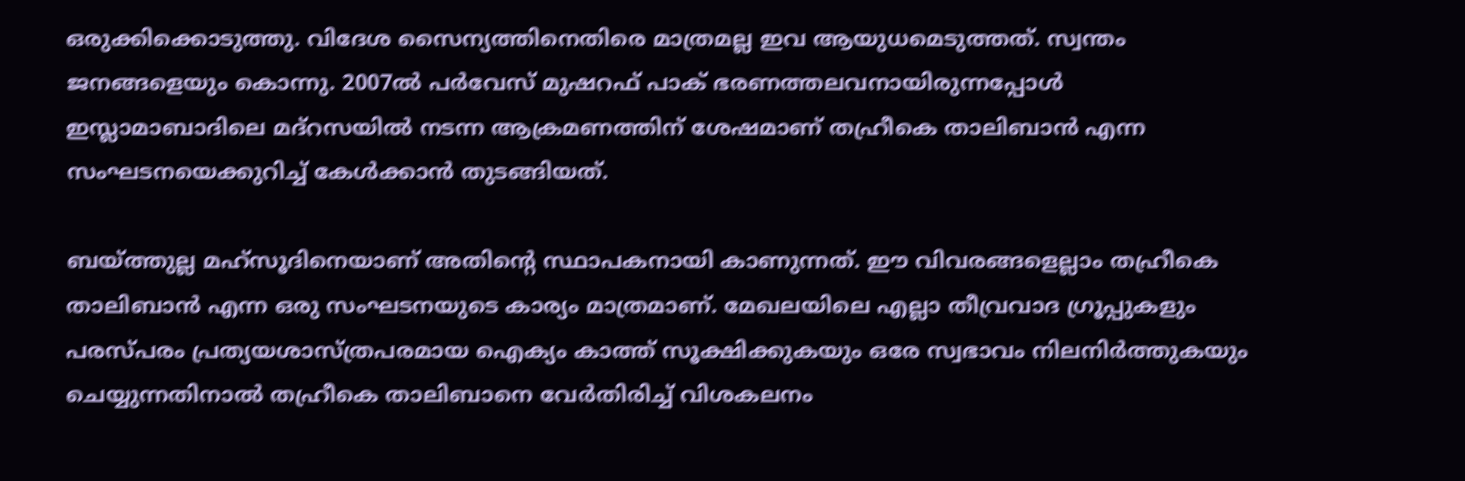ഒരുക്കിക്കൊടുത്തു. വിദേശ സൈന്യത്തിനെതിരെ മാത്രമല്ല ഇവ ആയുധമെടുത്തത്. സ്വന്തം ജനങ്ങളെയും കൊന്നു. 2007ല്‍ പര്‍വേസ് മുഷറഫ് പാക് ഭരണത്തലവനായിരുന്നപ്പോള്‍ ഇസ്ലാമാബാദിലെ മദ്റസയില്‍ നടന്ന ആക്രമണത്തിന് ശേഷമാണ് തഹ്രീകെ താലിബാന്‍ എന്ന സംഘടനയെക്കുറിച്ച് കേള്‍ക്കാന്‍ തുടങ്ങിയത്.

ബയ്ത്തുല്ല മഹ്സൂദിനെയാണ് അതിന്റെ സ്ഥാപകനായി കാണുന്നത്. ഈ വിവരങ്ങളെല്ലാം തഹ്രീകെ താലിബാന്‍ എന്ന ഒരു സംഘടനയുടെ കാര്യം മാത്രമാണ്. മേഖലയിലെ എല്ലാ തീവ്രവാദ ഗ്രൂപ്പുകളും പരസ്പരം പ്രത്യയശാസ്ത്രപരമായ ഐക്യം കാത്ത് സൂക്ഷിക്കുകയും ഒരേ സ്വഭാവം നിലനിര്‍ത്തുകയും ചെയ്യുന്നതിനാല്‍ തഹ്രീകെ താലിബാനെ വേര്‍തിരിച്ച് വിശകലനം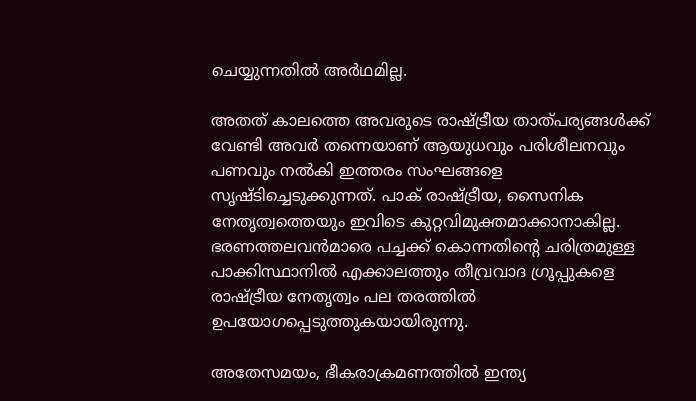ചെയ്യുന്നതില്‍ അര്‍ഥമില്ല.

അതത് കാലത്തെ അവരുടെ രാഷ്ട്രീയ താത്പര്യങ്ങള്‍ക്ക് വേണ്ടി അവര്‍ തന്നെയാണ് ആയുധവും പരിശീലനവും പണവും നല്‍കി ഇത്തരം സംഘങ്ങളെ സൃഷ്ടിച്ചെടുക്കുന്നത്. പാക് രാഷ്ട്രീയ, സൈനിക നേതൃത്വത്തെയും ഇവിടെ കുറ്റവിമുക്തമാക്കാനാകില്ല. ഭരണത്തലവന്‍മാരെ പച്ചക്ക് കൊന്നതിന്റെ ചരിത്രമുള്ള പാക്കിസ്ഥാനില്‍ എക്കാലത്തും തീവ്രവാദ ഗ്രൂപ്പുകളെ രാഷ്ട്രീയ നേതൃത്വം പല തരത്തില്‍ ഉപയോഗപ്പെടുത്തുകയായിരുന്നു.

അതേസമയം, ഭീകരാക്രമണത്തില്‍ ഇന്ത്യ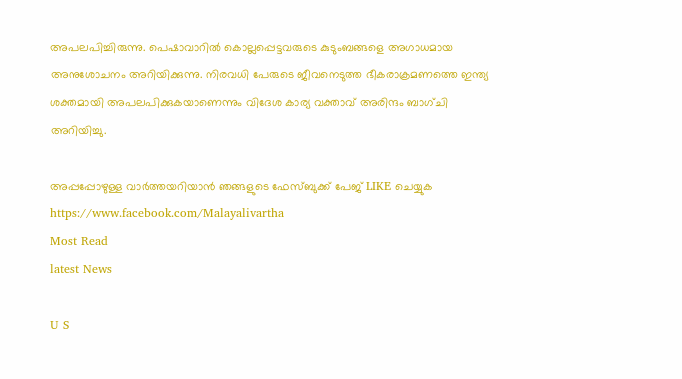അപലപിച്ചിരുന്നു. പെഷാവാറില്‍ കൊല്ലപ്പെട്ടവരുടെ കുടുംബങ്ങളെ അഗാധമായ അനുശോചനം അറിയിക്കുന്നു. നിരവധി പേരുടെ ജീവനെടുത്ത ഭീകരാക്രമണത്തെ ഇന്ത്യ ശക്തമായി അപലപിക്കുകയാണെന്നും വിദേശ കാര്യ വക്താവ് അരിന്ദം ബാഗ്ചി അറിയിച്ചു.

അപ്പപ്പോഴുള്ള വാര്‍ത്തയറിയാന്‍ ഞങ്ങളുടെ ഫേസ്‌ബുക്ക്‌ പേജ് LIKE ചെയ്യുക
https://www.facebook.com/Malayalivartha
Most Read
latest News

U S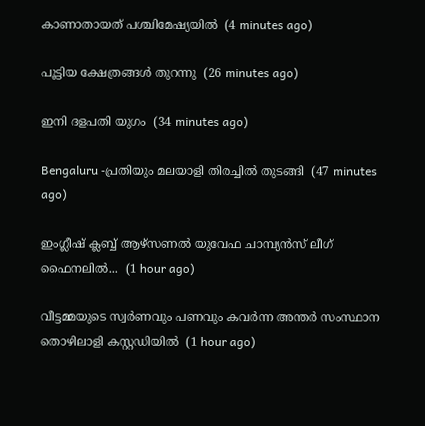കാണാതായത് പശ്ചിമേഷ്യയിൽ  (4 minutes ago)

പൂട്ടിയ ക്ഷേത്രങ്ങൾ തുറന്നു  (26 minutes ago)

ഇനി ദളപതി യുഗം  (34 minutes ago)

Bengaluru -പ്രതിയും മലയാളി തിരച്ചിൽ തുടങ്ങി  (47 minutes ago)

ഇംഗ്ലീഷ് ക്ലബ്ബ് ആഴ്‌സണൽ യുവേഫ ചാമ്പ്യൻസ് ലീഗ് ഫൈനലിൽ...  (1 hour ago)

വീട്ടമ്മയുടെ സ്വർണവും പണവും കവർന്ന അന്തർ സംസ്ഥാന തൊഴിലാളി കസ്റ്റഡിയിൽ  (1 hour ago)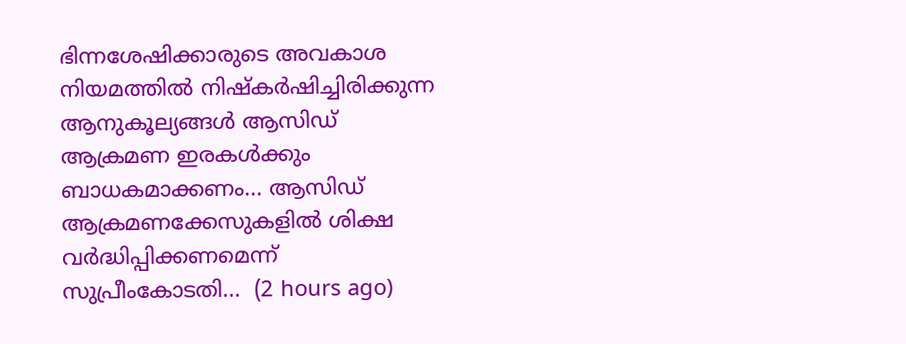ഭിന്നശേഷിക്കാരുടെ അവകാശ നിയമത്തിൽ നിഷ്‌കർഷിച്ചിരിക്കുന്ന ആനുകൂല്യങ്ങൾ ആസിഡ് ആക്രമണ ഇരകൾക്കും ബാധകമാക്കണം... ആസിഡ് ആക്രമണക്കേസുകളിൽ ശിക്ഷ വർദ്ധിപ്പിക്കണമെന്ന് സുപ്രീംകോടതി...  (2 hours ago)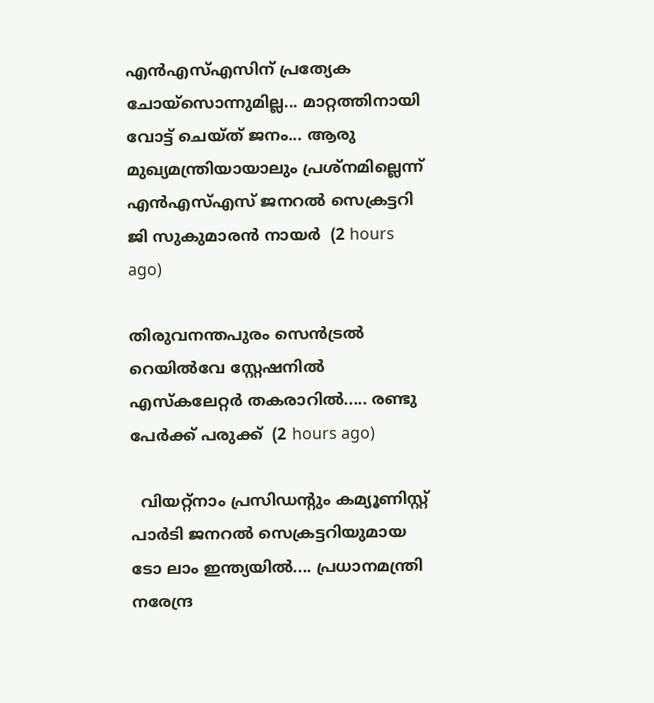എന്‍എസ്എസിന് പ്രത്യേക ചോയ്‌സൊന്നുമില്ല... മാറ്റത്തിനായി വോട്ട് ചെയ്ത് ജനം... ആരു മുഖ്യമന്ത്രിയായാലും പ്രശ്‌നമില്ലെന്ന് എന്‍എസ്എസ് ജനറല്‍ സെക്രട്ടറി ജി സുകുമാരന്‍ നായര്‍  (2 hours ago)

തിരുവനന്തപുരം സെൻട്രൽ റെയിൽവേ സ്റ്റേഷനിൽ എസ്‌കലേറ്റർ തകരാറിൽ..... രണ്ടു പേർക്ക് പരുക്ക്  (2 hours ago)

  വിയറ്റ്നാം പ്രസിഡന്റും കമ്യൂണിസ്റ്റ് പാർടി ജനറൽ സെക്രട്ടറിയുമായ ടോ ലാം ഇന്ത്യയിൽ.... പ്രധാനമന്ത്രി നരേന്ദ്ര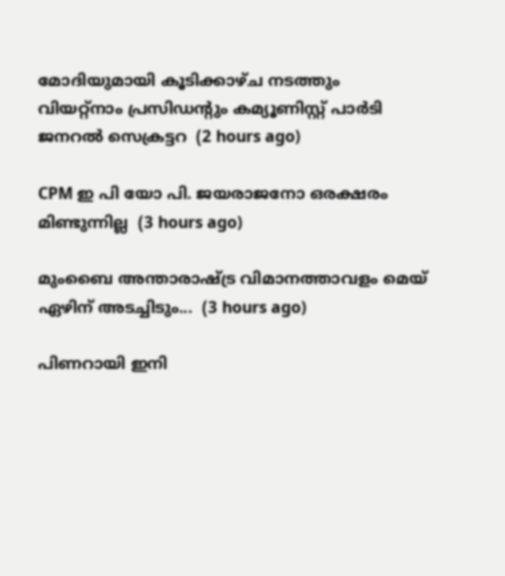മോദിയുമായി കൂടിക്കാഴ്ച നടത്തും വിയറ്റ്നാം പ്രസിഡന്റും കമ്യൂണിസ്റ്റ് പാർടി ജനറൽ സെക്രട്ടറ  (2 hours ago)

CPM ഇ പി യോ പി. ജയരാജനോ ഒരക്ഷരം മിണ്ടുന്നില്ല  (3 hours ago)

മുംബൈ അന്താരാഷ്ട്ര വിമാനത്താവളം മെയ് ഏഴിന് അടച്ചിടും...  (3 hours ago)

പിണറായി ഇനി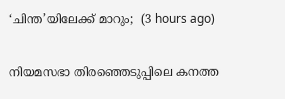‘ചിന്ത’യിലേക്ക് മാറും;  (3 hours ago)

നിയമസഭാ തിരഞ്ഞെടുപ്പിലെ കനത്ത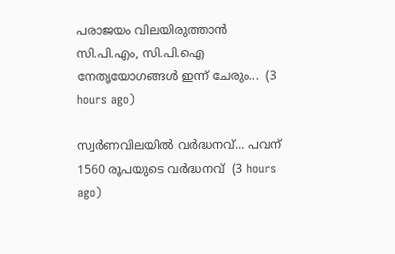പരാജയം വിലയിരുത്താൻ സി.പി.എം, സി.പി.ഐ നേതൃയോഗങ്ങൾ ഇന്ന് ചേരും...  (3 hours ago)

സ്വര്‍ണവിലയിൽ വർദ്ധനവ്... പവന് 1560 രൂപയുടെ വർദ്ധനവ്  (3 hours ago)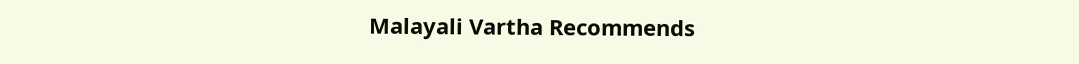Malayali Vartha Recommends